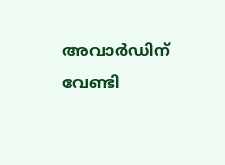അവാർഡിന് വേണ്ടി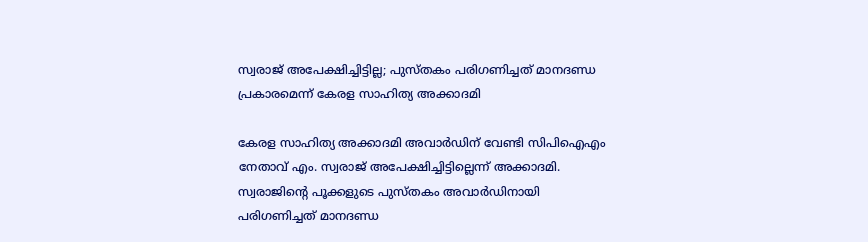സ്വരാജ് അപേക്ഷിച്ചിട്ടില്ല; പുസ്തകം പരിഗണിച്ചത് മാനദണ്ഡ പ്രകാരമെന്ന് കേരള സാഹിത്യ അക്കാദമി

കേരള സാഹിത്യ അക്കാദമി അവാർഡിന് വേണ്ടി സിപിഐഎം നേതാവ് എം. സ്വരാജ് അപേക്ഷിച്ചിട്ടില്ലെന്ന് അക്കാദമി. സ്വരാജിൻ്റെ പൂക്കളുടെ പുസ്തകം അവാർഡിനായി പരിഗണിച്ചത് മാനദണ്ഡ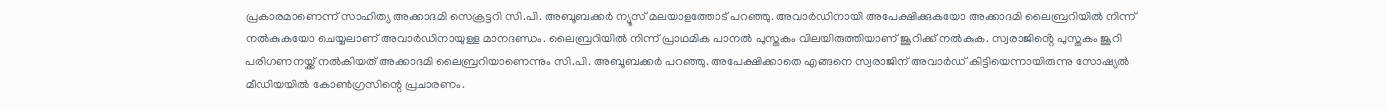പ്രകാരമാണെന്ന് സാഹിത്യ അക്കാദമി സെക്രട്ടറി സി.പി. അബൂബക്കർ ന്യൂസ് മലയാളത്തോട് പറഞ്ഞു. അവാർഡിനായി അപേക്ഷിക്കുകയോ അക്കാദമി ലൈബ്രറിയിൽ നിന്ന് നൽകുകയോ ചെയ്യലാണ് അവാർഡിനായുള്ള മാനദണ്ഡം. ലൈബ്രറിയിൽ നിന്ന് പ്രാഥമിക പാനൽ പുസ്തകം വിലയിരുത്തിയാണ് ജൂറിക്ക് നൽകുക. സ്വരാജിൻ്റെ പുസ്തകം ജൂറി പരിഗണനയ്ക്ക് നൽകിയത് അക്കാദമി ലൈബ്രറിയാണെന്നും സി.പി. അബൂബക്കർ പറഞ്ഞു. അപേക്ഷിക്കാതെ എങ്ങനെ സ്വരാജിന് അവാർഡ് കിട്ടിയെന്നായിരുന്നു സോഷ്യൽ മീഡിയയിൽ കോൺഗ്രസിന്റെ പ്രചാരണം.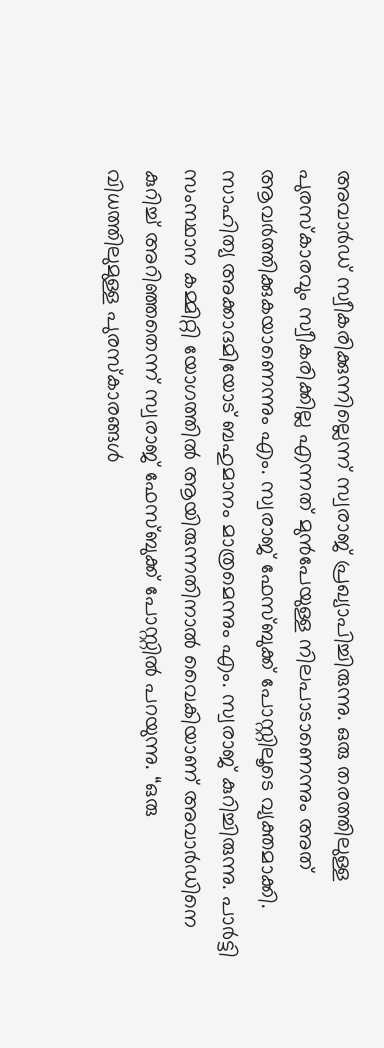അവാർഡ് സ്വീകരിക്കുന്നില്ലെന്ന് സ്വരാജ് പ്രഖ്യാപിച്ചിരുന്നു. ഒരു തരത്തിലുള്ള പുരസ്കാരവും സ്വീകരിക്കില്ല എന്നത് മുൻപേയുള്ള നിലപാടാണെന്നും അത് ആവർത്തിക്കുകയാണെന്നും എം. സ്വരാജ് ഫേസ്ബുക്ക് പോസ്റ്റിലൂടെ വ്യക്തമാക്കി. സാഹിത്യ അക്കാദമിയോട് ബഹുമാനം മാത്രമെന്നും എം. സ്വരാജ് കുറിച്ചിരുന്നു. പാർട്ടി സംസ്ഥാന കമ്മിറ്റി യോഗത്തിൽ ആയിരുന്നതിനാൽ വൈകിയാണ് അവാർഡിനെ കുറിച്ച് അറിഞ്ഞതെന്ന് സ്വരാജ് ഫേസ്ബുക്ക് പോസ്റ്റിൽ പറയുന്നു. “ഒരു വിധത്തിലുമുള്ള പുരസ്‌കാരങ്ങൾ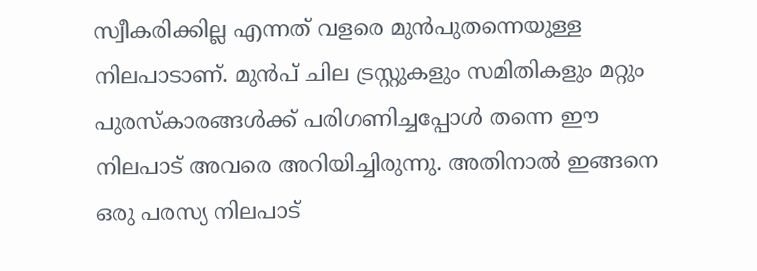സ്വീകരിക്കില്ല എന്നത് വളരെ മുൻപുതന്നെയുള്ള നിലപാടാണ്‌. മുൻപ് ചില ട്രസ്റ്റുകളും സമിതികളും മറ്റും പുരസ്‌കാരങ്ങൾക്ക് പരിഗണിച്ചപ്പോൾ തന്നെ ഈ നിലപാട് അവരെ അറിയിച്ചിരുന്നു. അതിനാൽ ഇങ്ങനെ ഒരു പരസ്യ നിലപാട്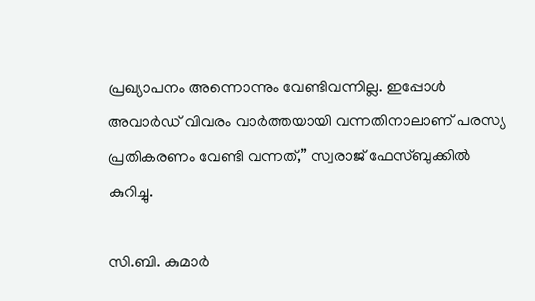പ്രഖ്യാപനം അന്നൊന്നും വേണ്ടിവന്നില്ല. ഇപ്പോൾ അവാർഡ് വിവരം വാർത്തയായി വന്നതിനാലാണ് പരസ്യ പ്രതികരണം വേണ്ടി വന്നത്,” സ്വരാജ് ഫേസ്ബുക്കിൽ കുറിച്ചു.

സി.ബി. കുമാർ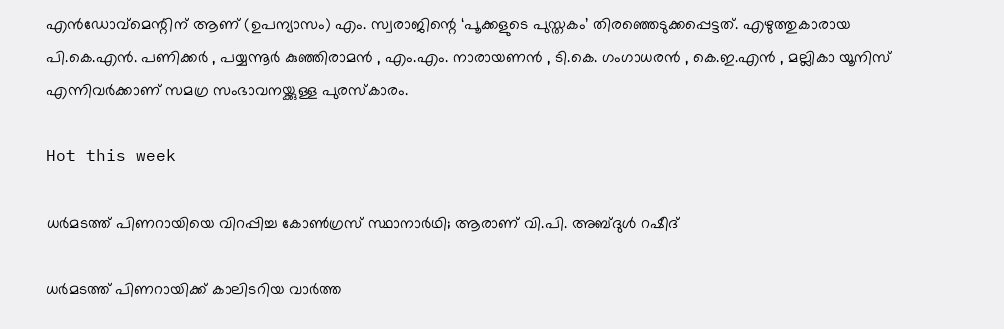എൻഡോവ്മെന്റിന് ആണ് (ഉപന്യാസം) എം. സ്വരാജിന്റെ ‘പൂക്കളുടെ പുസ്തകം’ തിരഞ്ഞെടുക്കപ്പെട്ടത്. എഴുത്തുകാരായ പി.കെ.എൻ. പണിക്കർ , പയ്യന്നൂർ കുഞ്ഞിരാമൻ , എം.എം. നാരായണൻ , ടി.കെ. ഗംഗാധരൻ , കെ.ഇ.എൻ , മല്ലികാ യൂനിസ് എന്നിവർക്കാണ് സമഗ്ര സംഭാവനയ്ക്കുള്ള പുരസ്കാരം.

Hot this week

ധർമടത്ത് പിണറായിയെ വിറപ്പിച്ച കോൺഗ്രസ് സ്ഥാനാർഥി; ആരാണ് വി.പി. അബ്ദുള്‍ റഷീദ്

ധർമടത്ത് പിണറായിക്ക് കാലിടറിയ വാർത്ത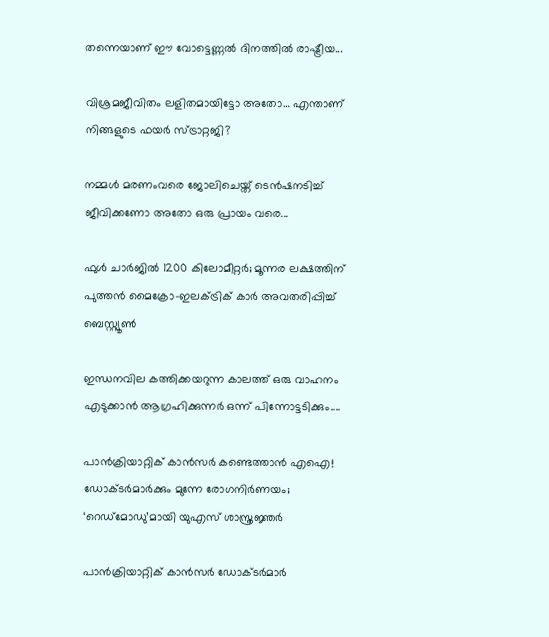തന്നെയാണ് ഈ വോട്ടെണ്ണൽ ദിനത്തിൽ രാഷ്ട്രീയ...

വിശ്രമജീവിതം ലളിതമായിട്ടോ അതോ… എന്താണ് നിങ്ങളുടെ ഫയർ സ്ട്രാറ്റജി?

നമ്മൾ മരണംവരെ ജോലിചെയ്ത് ടെൻഷനടിച്ച് ജീവിക്കണോ അതോ ഒരു പ്രായം വരെ...

ഫുൾ ചാർജിൽ 1200 കിലോമീറ്റർ; മൂന്നര ലക്ഷത്തിന് പുത്തൻ മൈക്രോ-ഇലക്ട്രിക് കാർ അവതരിപ്പിച്ച് ബെസ്റ്റ്യൂൺ

ഇന്ധനവില കത്തിക്കയറുന്ന കാലത്ത് ഒരു വാഹനം എടുക്കാൻ ആഗ്രഹിക്കുന്നർ ഒന്ന് പിന്നോട്ടടിക്കും....

പാന്‍ക്രിയാറ്റിക് കാന്‍സര്‍ കണ്ടെത്താന്‍ എഐ! ഡോക്ടര്‍മാര്‍ക്കും മുന്നേ രോഗനിര്‍ണയം; ‘റെഡ്‌മോഡു’മായി യുഎസ് ശാസ്ത്രജ്ഞര്‍

പാന്‍ക്രിയാറ്റിക് കാന്‍സര്‍ ഡോക്ടര്‍മാര്‍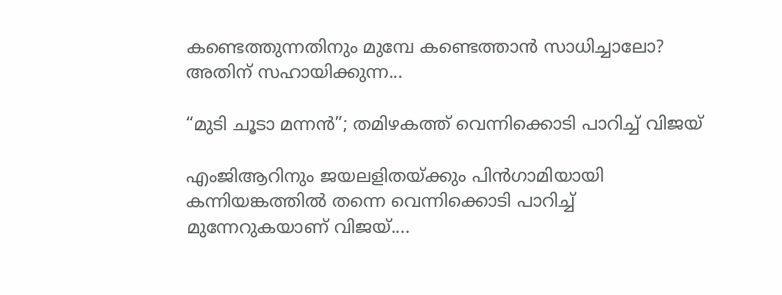കണ്ടെത്തുന്നതിനും മുമ്പേ കണ്ടെത്താന്‍ സാധിച്ചാലോ? അതിന് സഹായിക്കുന്ന...

“മുടി ചൂടാ മന്നൻ”; തമിഴകത്ത് വെന്നിക്കൊടി പാറിച്ച് വിജയ്

എംജിആറിനും ജയലളിതയ്ക്കും പിൻഗാമിയായി കന്നിയങ്കത്തിൽ തന്നെ വെന്നിക്കൊടി പാറിച്ച് മുന്നേറുകയാണ് വിജയ്....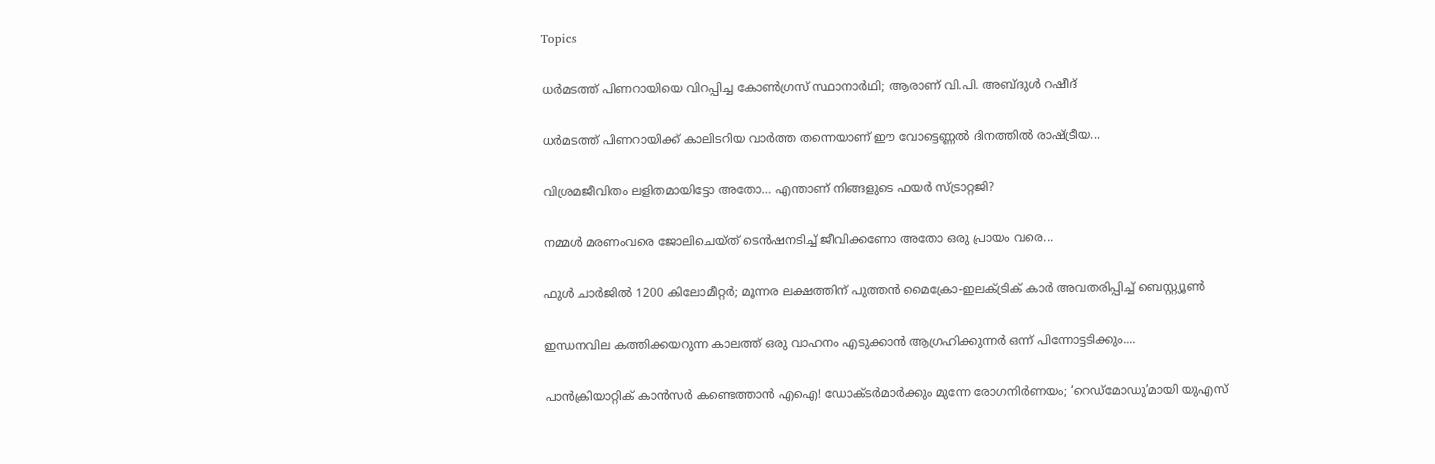Topics

ധർമടത്ത് പിണറായിയെ വിറപ്പിച്ച കോൺഗ്രസ് സ്ഥാനാർഥി; ആരാണ് വി.പി. അബ്ദുള്‍ റഷീദ്

ധർമടത്ത് പിണറായിക്ക് കാലിടറിയ വാർത്ത തന്നെയാണ് ഈ വോട്ടെണ്ണൽ ദിനത്തിൽ രാഷ്ട്രീയ...

വിശ്രമജീവിതം ലളിതമായിട്ടോ അതോ… എന്താണ് നിങ്ങളുടെ ഫയർ സ്ട്രാറ്റജി?

നമ്മൾ മരണംവരെ ജോലിചെയ്ത് ടെൻഷനടിച്ച് ജീവിക്കണോ അതോ ഒരു പ്രായം വരെ...

ഫുൾ ചാർജിൽ 1200 കിലോമീറ്റർ; മൂന്നര ലക്ഷത്തിന് പുത്തൻ മൈക്രോ-ഇലക്ട്രിക് കാർ അവതരിപ്പിച്ച് ബെസ്റ്റ്യൂൺ

ഇന്ധനവില കത്തിക്കയറുന്ന കാലത്ത് ഒരു വാഹനം എടുക്കാൻ ആഗ്രഹിക്കുന്നർ ഒന്ന് പിന്നോട്ടടിക്കും....

പാന്‍ക്രിയാറ്റിക് കാന്‍സര്‍ കണ്ടെത്താന്‍ എഐ! ഡോക്ടര്‍മാര്‍ക്കും മുന്നേ രോഗനിര്‍ണയം; ‘റെഡ്‌മോഡു’മായി യുഎസ്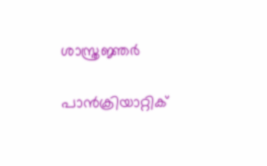ശാസ്ത്രജ്ഞര്‍

പാന്‍ക്രിയാറ്റിക്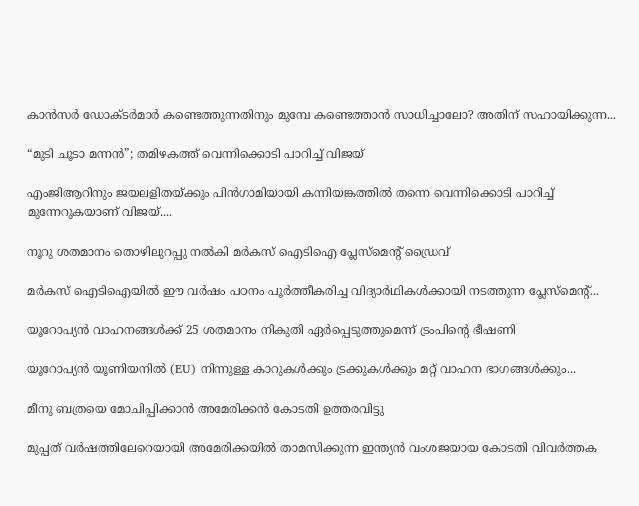കാന്‍സര്‍ ഡോക്ടര്‍മാര്‍ കണ്ടെത്തുന്നതിനും മുമ്പേ കണ്ടെത്താന്‍ സാധിച്ചാലോ? അതിന് സഹായിക്കുന്ന...

“മുടി ചൂടാ മന്നൻ”; തമിഴകത്ത് വെന്നിക്കൊടി പാറിച്ച് വിജയ്

എംജിആറിനും ജയലളിതയ്ക്കും പിൻഗാമിയായി കന്നിയങ്കത്തിൽ തന്നെ വെന്നിക്കൊടി പാറിച്ച് മുന്നേറുകയാണ് വിജയ്....

നൂറു ശതമാനം തൊഴിലുറപ്പു നൽകി മർകസ് ഐടിഐ പ്ലേസ്മെന്റ് ഡ്രൈവ്

മർകസ് ഐടിഐയിൽ ഈ വർഷം പഠനം പൂർത്തീകരിച്ച വിദ്യാർഥികൾക്കായി നടത്തുന്ന പ്ലേസ്മെന്റ്...

യൂറോപ്യൻ വാഹനങ്ങൾക്ക് 25 ശതമാനം നികുതി ഏർപ്പെടുത്തുമെന്ന് ട്രംപിന്റെ ഭീഷണി

യൂറോപ്യൻ യൂണിയനിൽ (EU) നിന്നുള്ള കാറുകൾക്കും ട്രക്കുകൾക്കും മറ്റ് വാഹന ഭാഗങ്ങൾക്കും...

മീനു ബത്രയെ മോചിപ്പിക്കാൻ അമേരിക്കൻ കോടതി ഉത്തരവിട്ടു

മുപ്പത് വർഷത്തിലേറെയായി അമേരിക്കയിൽ താമസിക്കുന്ന ഇന്ത്യൻ വംശജയായ കോടതി വിവർത്തക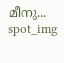മീനു...
spot_img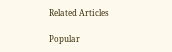Related Articles

Popular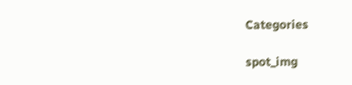Categories

spot_img